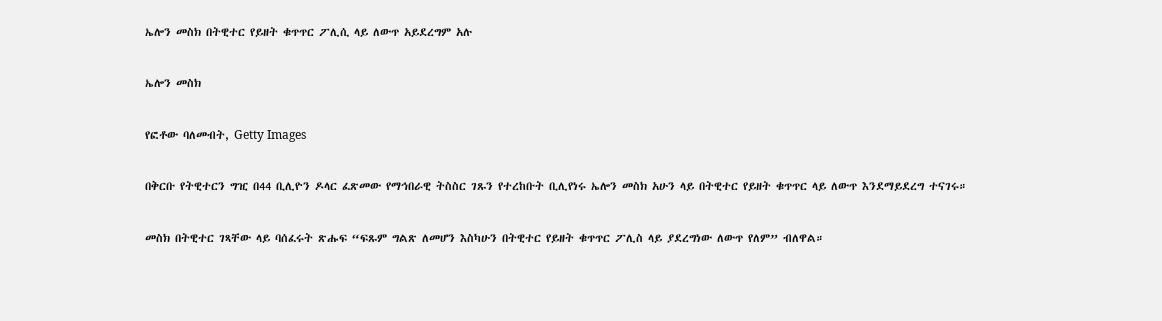ኤሎን መስክ በትዊተር የይዘት ቁጥጥር ፖሊሲ ላይ ለውጥ አይደረግም አሉ

ኤሎን መስክ

የፎቶው ባለመብት, Getty Images

በቅርቡ የትዊተርን ግዢ በ44 ቢሊዮን ዶላር ፈጽመው የማኅበራዊ ትስስር ገጹን የተረከቡት ቢሊየነሩ ኤሎን መስክ አሁን ላይ በትዊተር የይዘት ቁጥጥር ላይ ለውጥ እንደማይደረግ ተናገሩ።

መስክ በትዊተር ገጻቸው ላይ ባሰፈሩት ጽሑፍ “ፍጹም ግልጽ ለመሆን እስካሁን በትዊተር የይዘት ቁጥጥር ፖሊስ ላይ ያደረግነው ለውጥ የለም” ብለዋል።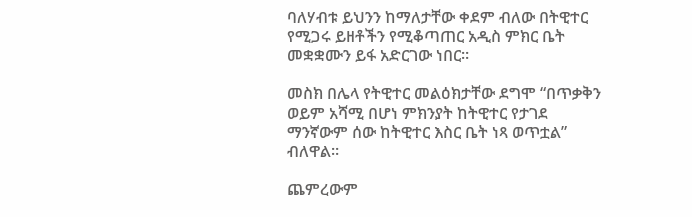ባለሃብቱ ይህንን ከማለታቸው ቀደም ብለው በትዊተር የሚጋሩ ይዘቶችን የሚቆጣጠር አዲስ ምክር ቤት መቋቋሙን ይፋ አድርገው ነበር።

መስክ በሌላ የትዊተር መልዕክታቸው ደግሞ “በጥቃቅን ወይም አሻሚ በሆነ ምክንያት ከትዊተር የታገደ ማንኛውም ሰው ከትዊተር እስር ቤት ነጻ ወጥቷል” ብለዋል።

ጨምረውም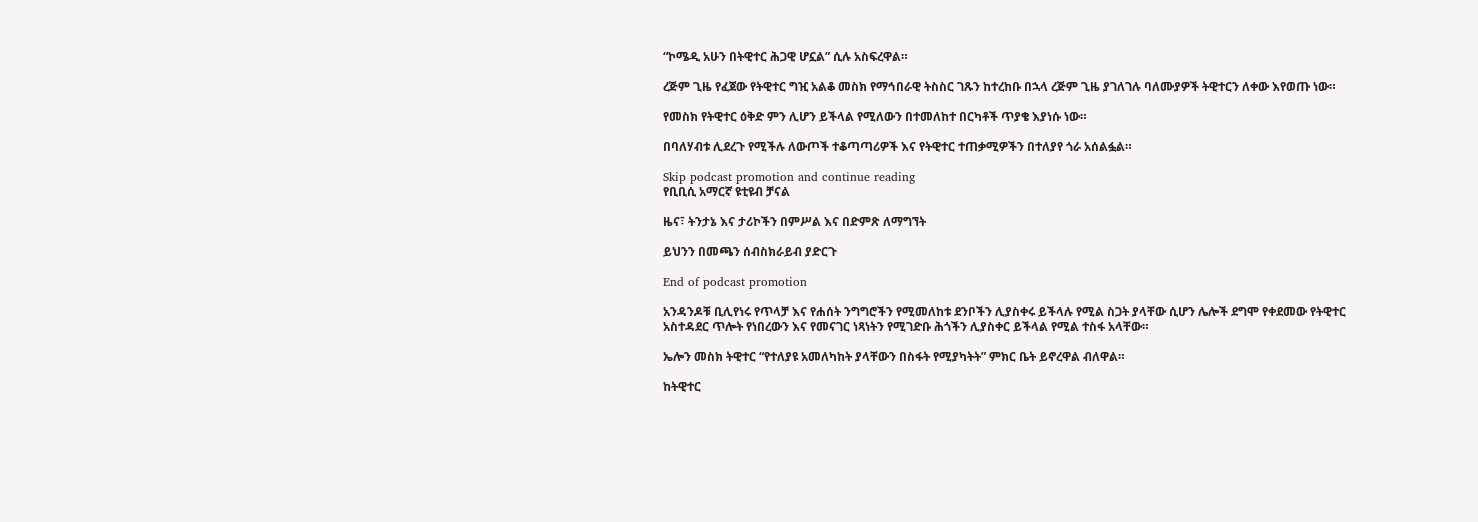“ኮሜዲ አሁን በትዊተር ሕጋዊ ሆኗል” ሲሉ አስፍረዋል።

ረጅም ጊዜ የፈጀው የትዊተር ግዢ አልቆ መስክ የማኅበራዊ ትስስር ገጹን ከተረከቡ በኋላ ረጅም ጊዜ ያገለገሉ ባለሙያዎች ትዊተርን ለቀው እየወጡ ነው።

የመስክ የትዊተር ዕቅድ ምን ሊሆን ይችላል የሚለውን በተመለከተ በርካቶች ጥያቄ እያነሱ ነው።

በባለሃብቱ ሊደረጉ የሚችሉ ለውጦች ተቆጣጣሪዎች እና የትዊተር ተጠቃሚዎችን በተለያየ ጎራ አሰልፏል።

Skip podcast promotion and continue reading
የቢቢሲ አማርኛ ዩቲዩብ ቻናል

ዜና፣ ትንታኔ እና ታሪኮችን በምሥል እና በድምጽ ለማግኘት

ይህንን በመጫን ሰብስክራይብ ያድርጉ

End of podcast promotion

አንዳንዶቹ ቢሊየነሩ የጥላቻ እና የሐሰት ንግግሮችን የሚመለከቱ ደንቦችን ሊያስቀሩ ይችላሉ የሚል ስጋት ያላቸው ሲሆን ሌሎች ደግሞ የቀደመው የትዊተር አስተዳደር ጥሎት የነበረውን እና የመናገር ነጻነትን የሚገድቡ ሕጎችን ሊያስቀር ይችላል የሚል ተስፋ አላቸው።

ኤሎን መስክ ትዊተር “የተለያዩ አመለካከት ያላቸውን በስፋት የሚያካትት” ምክር ቤት ይኖረዋል ብለዋል።

ከትዊተር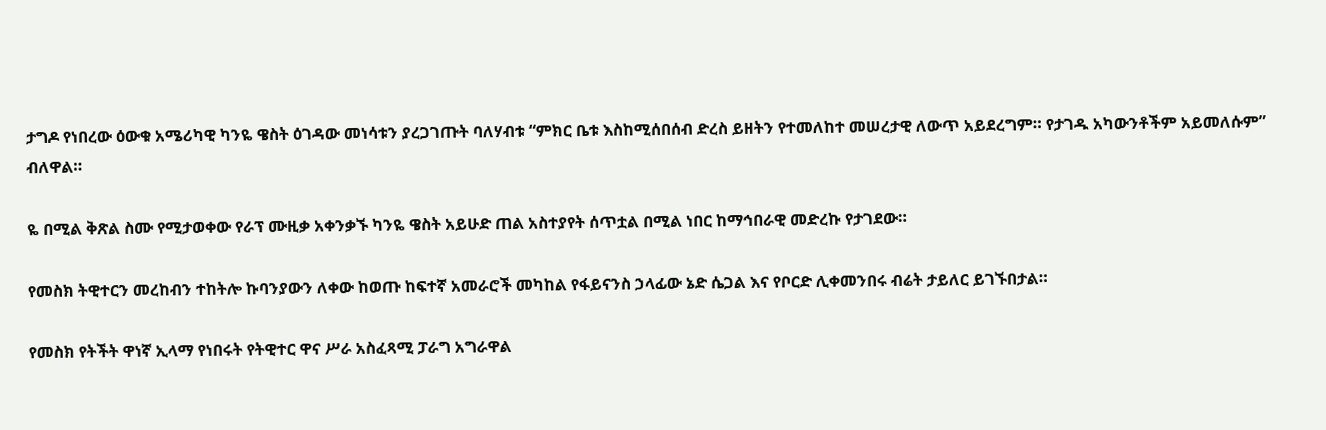ታግዶ የነበረው ዕውቁ አሜሪካዊ ካንዬ ዌስት ዕገዳው መነሳቱን ያረጋገጡት ባለሃብቱ “ምክር ቤቱ እስከሚሰበሰብ ድረስ ይዘትን የተመለከተ መሠረታዊ ለውጥ አይደረግም። የታገዱ አካውንቶችም አይመለሱም” ብለዋል።

ዬ በሚል ቅጽል ስሙ የሚታወቀው የራፕ ሙዚቃ አቀንቃኙ ካንዬ ዌስት አይሁድ ጠል አስተያየት ሰጥቷል በሚል ነበር ከማኅበራዊ መድረኩ የታገደው።

የመስክ ትዊተርን መረከብን ተከትሎ ኩባንያውን ለቀው ከወጡ ከፍተኛ አመራሮች መካከል የፋይናንስ ኃላፊው ኔድ ሴጋል እና የቦርድ ሊቀመንበሩ ብሬት ታይለር ይገኙበታል።

የመስክ የትችት ዋነኛ ኢላማ የነበሩት የትዊተር ዋና ሥራ አስፈጻሚ ፓራግ አግራዋል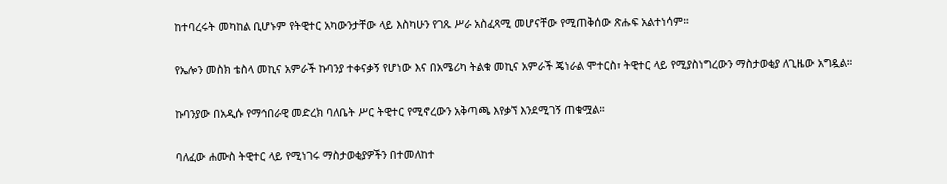ከተባረሩት መካከል ቢሆኑም የትዊተር አካውንታቸው ላይ እስካሁን የገጹ ሥራ አስፈጻሚ መሆናቸው የሚጠቅሰው ጽሑፍ አልተነሳም።

የኤሎን መስክ ቴስላ መኪና አምራች ኩባንያ ተቀናቃኝ የሆነው እና በአሜሪካ ትልቁ መኪና አምራች ጄነራል ሞተርስ፣ ትዊተር ላይ የሚያስነግረውን ማስታወቂያ ለጊዜው አግዷል።

ኩባንያው በአዲሱ የማኅበራዊ መድረክ ባለቤት ሥር ትዊተር የሚኖረውን አቅጣጫ እየቃኘ እንደሚገኝ ጠቁሟል።

ባለፈው ሐሙስ ትዊተር ላይ የሚነገሩ ማስታወቂያዎችን በተመለከተ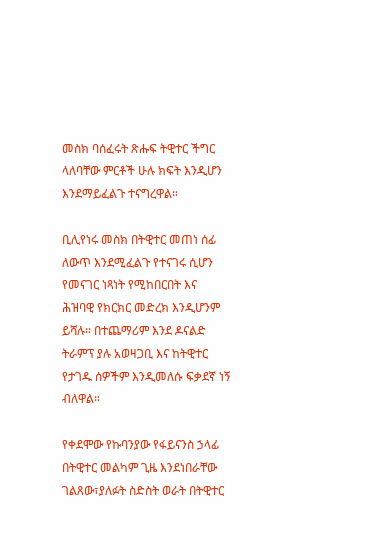መስክ ባሰፈሩት ጽሑፍ ትዊተር ችግር ላለባቸው ምርቶች ሁሉ ክፍት እንዲሆን እንደማይፈልጉ ተናግረዋል።

ቢሊየነሩ መስክ በትዊተር መጠነ ሰፊ ለውጥ እንደሚፈልጉ የተናገሩ ሲሆን የመናገር ነጻነት የሚከበርበት እና ሕዝባዊ የክርክር መድረክ እንዲሆንም ይሻሉ። በተጨማሪም እንደ ዶናልድ ትራምፕ ያሉ አወዛጋቢ እና ከትዊተር የታገዱ ሰዎችም እንዲመለሱ ፍቃደኛ ነኝ ብለዋል።

የቀደሞው የኩባንያው የፋይናንስ ኃላፊ በትዊተር መልካም ጊዜ እንደነበራቸው ገልጸው፣ያለፉት ስድስት ወራት በትዊተር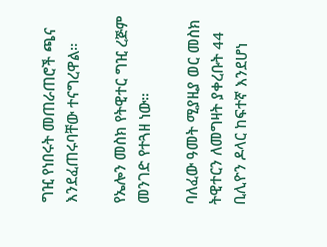ግዢ የነበሩት መጠራጠሮች ጫና እንደፈጠሩባቸው ተናግረዋል።

የኤሎን መስክ የትዊተር ግዢ ረጅም መንገድ የተጓዘ ነው።

ባለፈው ዓመት ሚያዚያ ወር መስክ ትዊተርን ለመግዛት ያቀረቡት 44 ቢሊዮን ዶላር ከፍተኛ እንደሆነ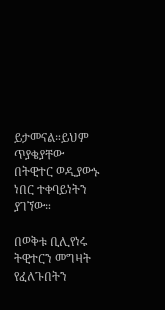ይታመናል።ይህም ጥያቄያቸው በትዊተር ወዲያውኑ ነበር ተቀባይነትን ያገኘው።

በወቅቱ ቢሊየነሩ ትዊተርን መግዛት የፈለጉበትን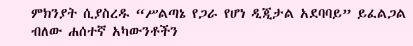ምክንያት ሲያስረዱ “ሥልጣኔ የጋራ የሆነ ዲጂታል አደባባይ” ይፈልጋል ብለው ሐሰተኛ አካውንቶችን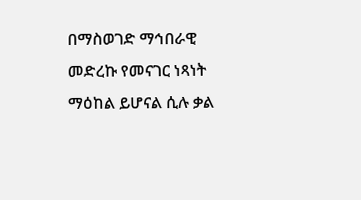በማስወገድ ማኅበራዊ መድረኩ የመናገር ነጻነት ማዕከል ይሆናል ሲሉ ቃል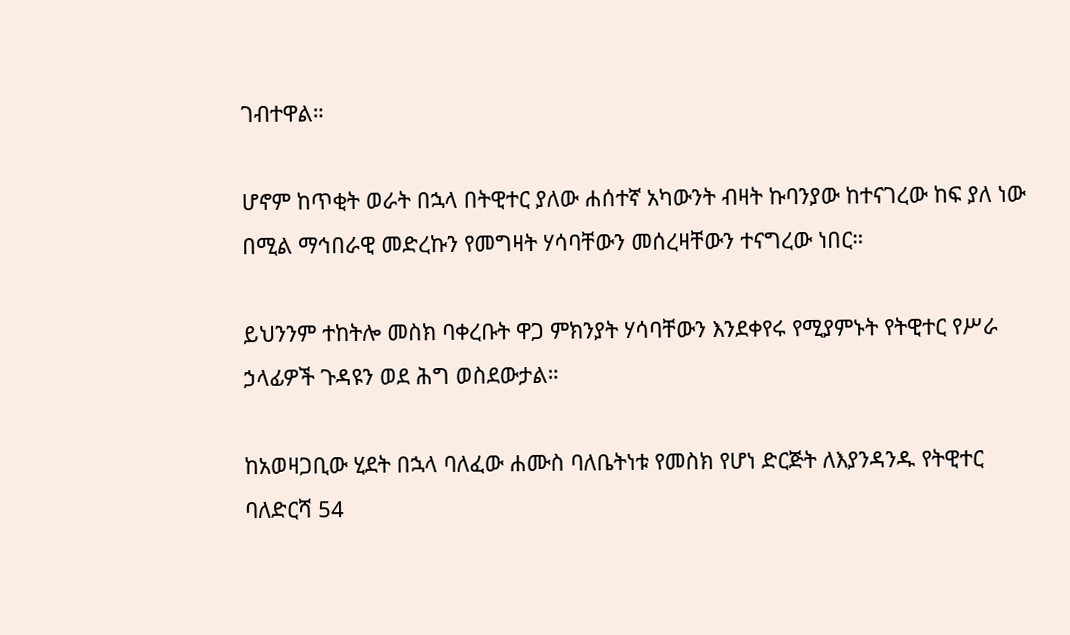ገብተዋል።

ሆኖም ከጥቂት ወራት በኋላ በትዊተር ያለው ሐሰተኛ አካውንት ብዛት ኩባንያው ከተናገረው ከፍ ያለ ነው በሚል ማኅበራዊ መድረኩን የመግዛት ሃሳባቸውን መሰረዛቸውን ተናግረው ነበር።

ይህንንም ተከትሎ መስክ ባቀረቡት ዋጋ ምክንያት ሃሳባቸውን እንደቀየሩ የሚያምኑት የትዊተር የሥራ ኃላፊዎች ጉዳዩን ወደ ሕግ ወስደውታል።

ከአወዛጋቢው ሂደት በኋላ ባለፈው ሐሙስ ባለቤትነቱ የመስክ የሆነ ድርጅት ለእያንዳንዱ የትዊተር ባለድርሻ 54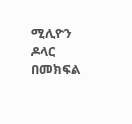ሚሊዮን ዶላር በመክፍል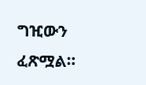ግዢውን ፈጽሟል።